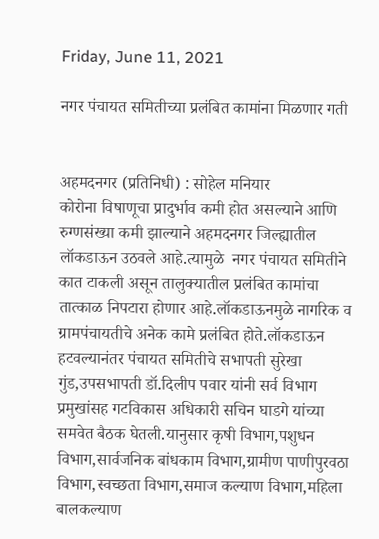Friday, June 11, 2021

नगर पंचायत समितीच्या प्रलंबित कामांना मिळणार गती


अहमदनगर (प्रतिनिधी) : सोहेल मनियार
कोरोना विषाणूचा प्रादुर्भाव कमी होत असल्याने आणि रुग्णसंख्या कमी झाल्याने अहमदनगर जिल्ह्यातील लॉकडाऊन उठवले आहे.त्यामुळे  नगर पंचायत समितीने कात टाकली असून तालुक्यातील प्रलंबित कामांचा तात्काळ निपटारा होणार आहे.लॉकडाऊनमुळे नागरिक व ग्रामपंचायतीचे अनेक कामे प्रलंबित होते.लॉकडाऊन हटवल्यानंतर पंचायत समितीचे सभापती सुरेखा गुंड,उपसभापती डॉ.दिलीप पवार यांनी सर्व विभाग प्रमुखांसह गटविकास अधिकारी सचिन घाडगे यांच्या समवेत बैठक घेतली.यानुसार कृषी विभाग,पशुधन विभाग,सार्वजनिक बांधकाम विभाग,ग्रामीण पाणीपुरवठा विभाग,स्वच्छता विभाग,समाज कल्याण विभाग,महिला बालकल्याण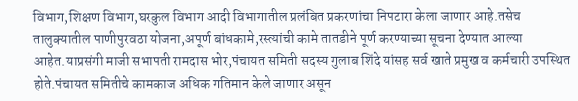विभाग,शिक्षण विभाग,घरकुल विभाग आदी विभागातील प्रलंबित प्रकरणांचा निपटारा केला जाणार आहे.तसेच तालुक्यातील पाणीपुरवठा योजना,अपूर्ण बांधकामे,रस्त्यांची कामे तातडीने पूर्ण करण्याच्या सूचना देण्यात आल्या आहेत.याप्रसंगी माजी सभापती रामदास भोर,पंचायत समिती सदस्य गुलाब शिंदे यांसह सर्व खाते प्रमुख व कर्मचारी उपस्थित होते.पंचायत समितीचे कामकाज अधिक गतिमान केले जाणार असून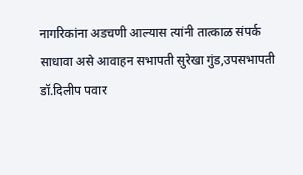नागरिकांना अडचणी आल्यास त्यांनी तात्काळ संपर्क साधावा असे आवाहन सभापती सुरेखा गुंड,उपसभापती डॉ.दिलीप पवार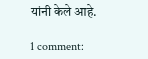यांनी केले आहे.

1 comment: